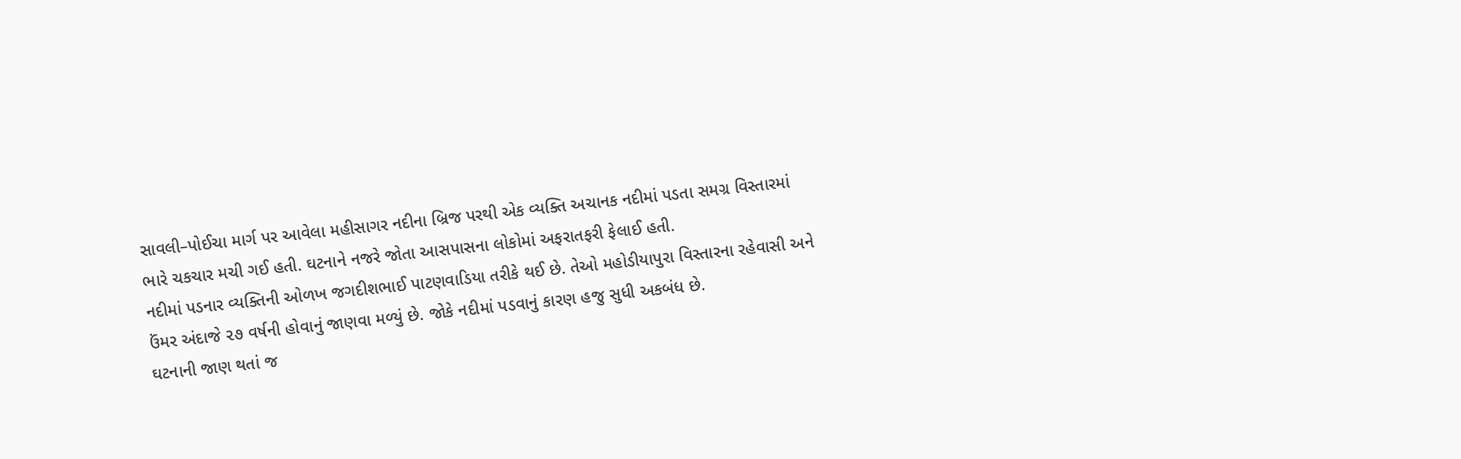સાવલી–પોઈચા માર્ગ પર આવેલા મહીસાગર નદીના બ્રિજ પરથી એક વ્યક્તિ અચાનક નદીમાં પડતા સમગ્ર વિસ્તારમાં ભારે ચકચાર મચી ગઈ હતી. ઘટનાને નજરે જોતા આસપાસના લોકોમાં અફરાતફરી ફેલાઈ હતી.
નદીમાં પડનાર વ્યક્તિની ઓળખ જગદીશભાઈ પાટણવાડિયા તરીકે થઈ છે. તેઓ મહોડીયાપુરા વિસ્તારના રહેવાસી અને ઉંમર અંદાજે ૨૭ વર્ષની હોવાનું જાણવા મળ્યું છે. જોકે નદીમાં પડવાનું કારણ હજુ સુધી અકબંધ છે.
ઘટનાની જાણ થતાં જ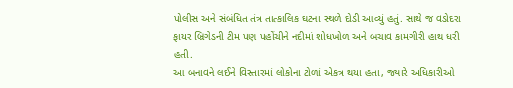પોલીસ અને સંબંધિત તંત્ર તાત્કાલિક ઘટના સ્થળે દોડી આવ્યું હતું. સાથે જ વડોદરા ફાયર બ્રિગેડની ટીમ પણ પહોંચીને નદીમાં શોધખોળ અને બચાવ કામગીરી હાથ ધરી હતી.
આ બનાવને લઈને વિસ્તારમાં લોકોના ટોળાં એકત્ર થયા હતા, જ્યારે અધિકારીઓ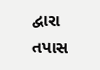દ્વારા તપાસ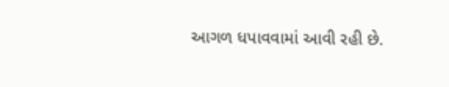આગળ ધપાવવામાં આવી રહી છે.